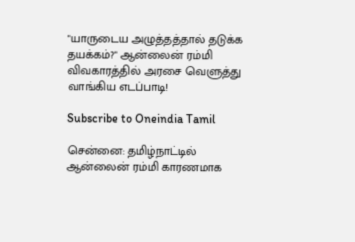"யாருடைய அழுத்தத்தால் தடுக்க தயக்கம்?" ஆன்லைன் ரம்மி விவகாரத்தில் அரசை வெளுத்து வாங்கிய எடப்பாடி!

Subscribe to Oneindia Tamil

சென்னை: தமிழ்நாட்டில் ஆன்லைன் ரம்மி காரணமாக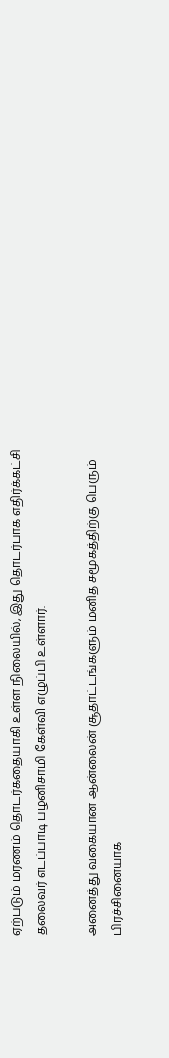ஏற்படும் மரணம் தொடர்கதையாகி உள்ள நிலையில், இது தொடர்பாக எதிர்க்கட்சி தலைவர் எடப்பாடி பழனிசாமி கேள்வி எழுப்பி உள்ளார்.

அனைத்து வகையான ஆன்லைன் சூதாட்டங்களும் மனித சமூகத்திற்கு பெரும் பிரச்சினையாக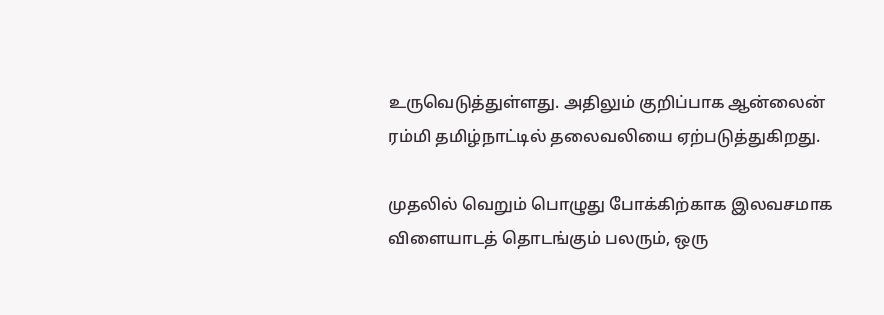உருவெடுத்துள்ளது. அதிலும் குறிப்பாக ஆன்லைன் ரம்மி தமிழ்நாட்டில் தலைவலியை ஏற்படுத்துகிறது.

முதலில் வெறும் பொழுது போக்கிற்காக இலவசமாக விளையாடத் தொடங்கும் பலரும், ஒரு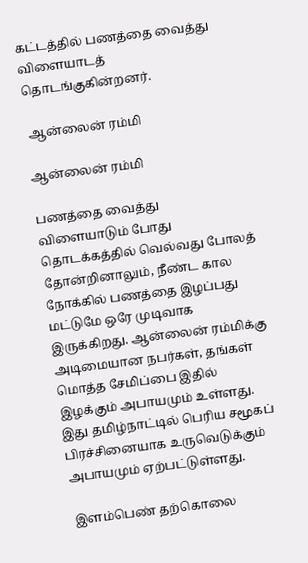கட்டத்தில் பணத்தை வைத்து விளையாடத் தொடங்குகின்றனர்.

 ஆன்லைன் ரம்மி

ஆன்லைன் ரம்மி

பணத்தை வைத்து விளையாடும் போது தொடக்கத்தில் வெல்வது போலத் தோன்றினாலும், நீண்ட கால நோக்கில் பணத்தை இழப்பது மட்டுமே ஒரே முடிவாக இருக்கிறது. ஆன்லைன் ரம்மிக்கு அடிமையான நபர்கள், தங்கள் மொத்த சேமிப்பை இதில் இழக்கும் அபாயமும் உள்ளது. இது தமிழ்நாட்டில் பெரிய சமூகப் பிரச்சினையாக உருவெடுக்கும் அபாயமும் ஏற்பட்டுள்ளது.

 இளம்பெண் தற்கொலை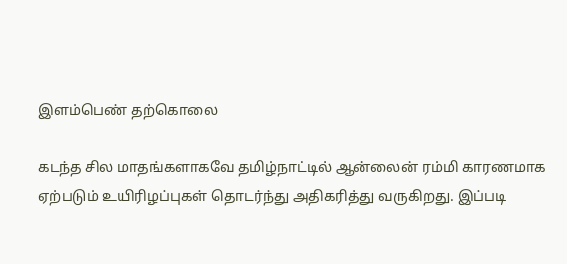இளம்பெண் தற்கொலை

கடந்த சில மாதங்களாகவே தமிழ்நாட்டில் ஆன்லைன் ரம்மி காரணமாக ஏற்படும் உயிரிழப்புகள் தொடர்ந்து அதிகரித்து வருகிறது. இப்படி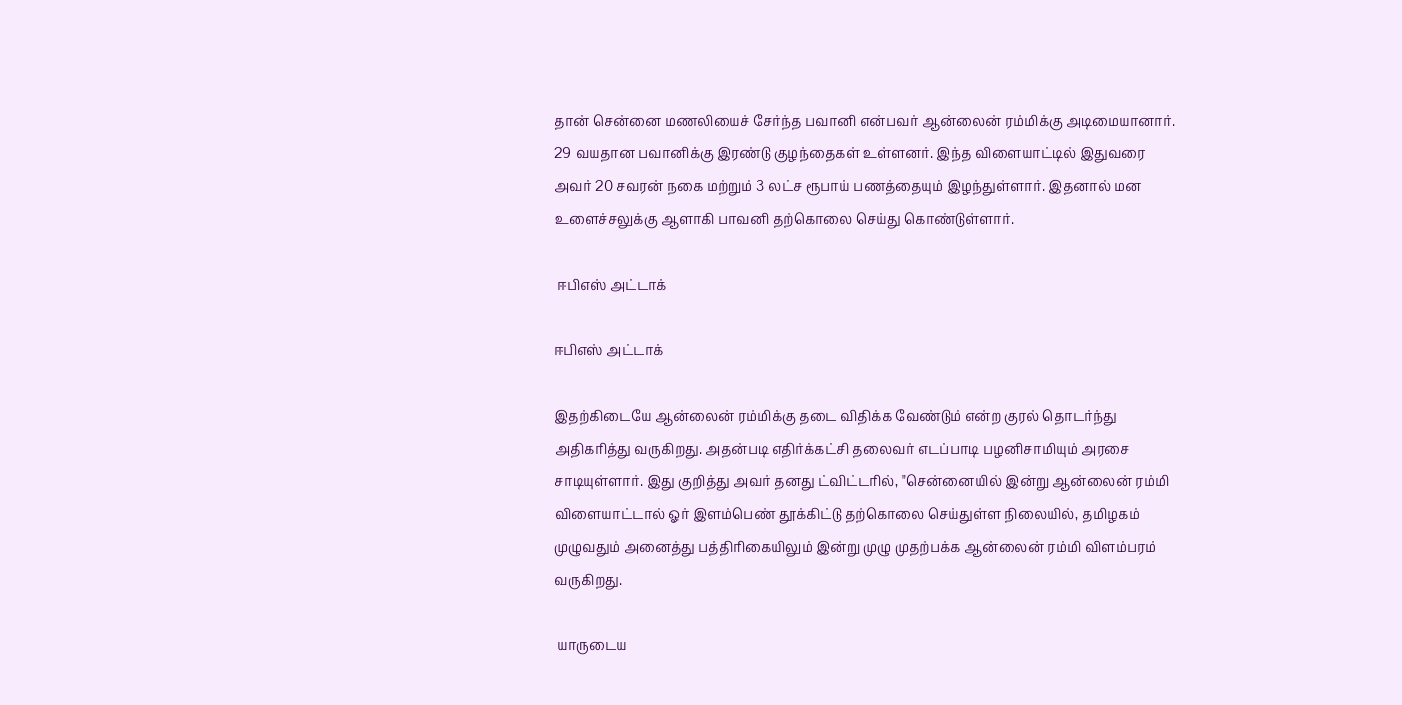தான் சென்னை மணலியைச் சேர்ந்த பவானி என்பவர் ஆன்லைன் ரம்மிக்கு அடிமையானார். 29 வயதான பவானிக்கு இரண்டு குழந்தைகள் உள்ளனர். இந்த விளையாட்டில் இதுவரை அவர் 20 சவரன் நகை மற்றும் 3 லட்ச ரூபாய் பணத்தையும் இழந்துள்ளார். இதனால் மன உளைச்சலுக்கு ஆளாகி பாவனி தற்கொலை செய்து கொண்டுள்ளார்.

 ஈபிஎஸ் அட்டாக்

ஈபிஎஸ் அட்டாக்

இதற்கிடையே ஆன்லைன் ரம்மிக்கு தடை விதிக்க வேண்டும் என்ற குரல் தொடர்ந்து அதிகரித்து வருகிறது. அதன்படி எதிர்க்கட்சி தலைவர் எடப்பாடி பழனிசாமியும் அரசை சாடியுள்ளார். இது குறித்து அவர் தனது ட்விட்டரில், "சென்னையில் இன்று ஆன்லைன் ரம்மி விளையாட்டால் ஓர் இளம்பெண் தூக்கிட்டு தற்கொலை செய்துள்ள நிலையில், தமிழகம் முழுவதும் அனைத்து பத்திரிகையிலும் இன்று முழு முதற்பக்க ஆன்லைன் ரம்மி விளம்பரம் வருகிறது.

 யாருடைய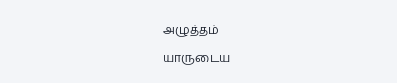அழுத்தம்

யாருடைய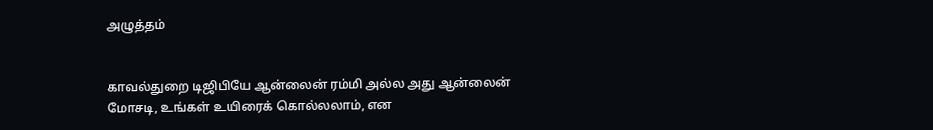அழுத்தம்


காவல்துறை டிஜிபியே ஆன்லைன் ரம்மி அல்ல அது ஆன்லைன் மோசடி, உங்கள் உயிரைக் கொல்லலாம், என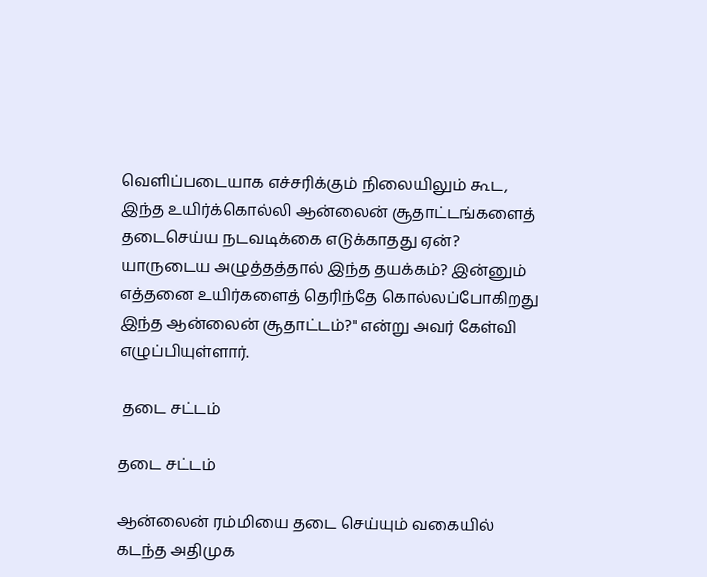வெளிப்படையாக எச்சரிக்கும் நிலையிலும் கூட, இந்த உயிர்க்கொல்லி ஆன்லைன் சூதாட்டங்களைத் தடைசெய்ய நடவடிக்கை எடுக்காதது ஏன்? யாருடைய அழுத்தத்தால் இந்த தயக்கம்? இன்னும் எத்தனை உயிர்களைத் தெரிந்தே கொல்லப்போகிறது இந்த ஆன்லைன் சூதாட்டம்?" என்று அவர் கேள்வி எழுப்பியுள்ளார்.

 தடை சட்டம்

தடை சட்டம்

ஆன்லைன் ரம்மியை தடை செய்யும் வகையில் கடந்த அதிமுக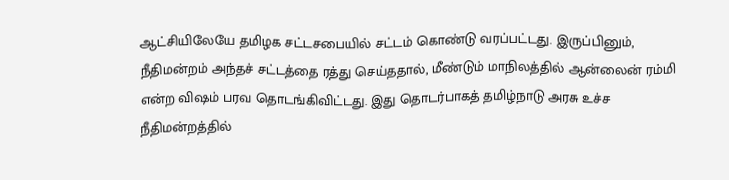ஆட்சியிலேயே தமிழக சட்டசபையில் சட்டம் கொண்டு வரப்பட்டது. இருப்பினும், நீதிமன்றம் அந்தச் சட்டத்தை ரத்து செய்ததால், மீண்டும் மாநிலத்தில் ஆன்லைன் ரம்மி என்ற விஷம் பரவ தொடங்கிவிட்டது. இது தொடர்பாகத் தமிழ்நாடு அரசு உச்ச நீதிமன்றத்தில்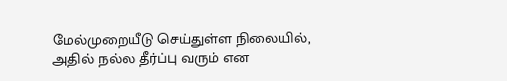மேல்முறையீடு செய்துள்ள நிலையில், அதில் நல்ல தீர்ப்பு வரும் என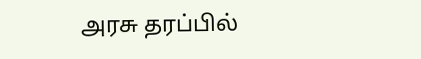அரசு தரப்பில்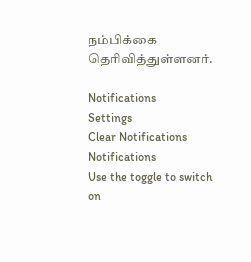நம்பிக்கை தெரிவித்துள்ளனர்.

Notifications
Settings
Clear Notifications
Notifications
Use the toggle to switch on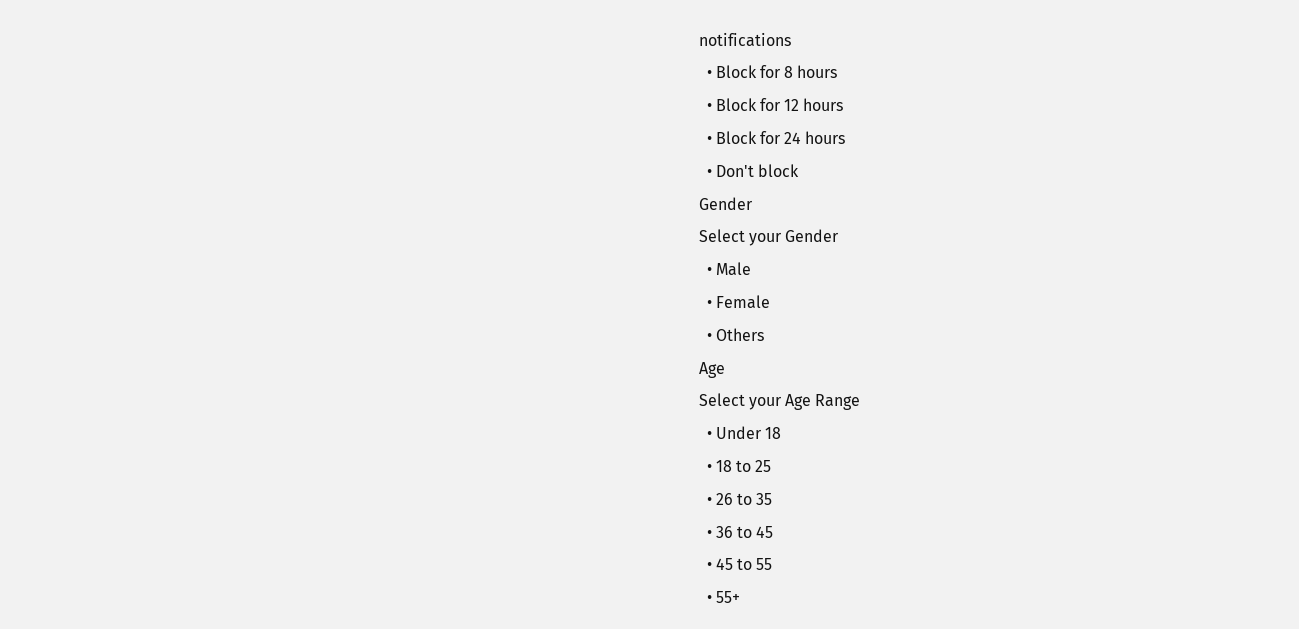notifications
  • Block for 8 hours
  • Block for 12 hours
  • Block for 24 hours
  • Don't block
Gender
Select your Gender
  • Male
  • Female
  • Others
Age
Select your Age Range
  • Under 18
  • 18 to 25
  • 26 to 35
  • 36 to 45
  • 45 to 55
  • 55+